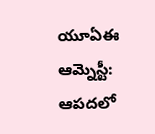యూఏఈ ఆమ్నెస్టీ: ఆపదలో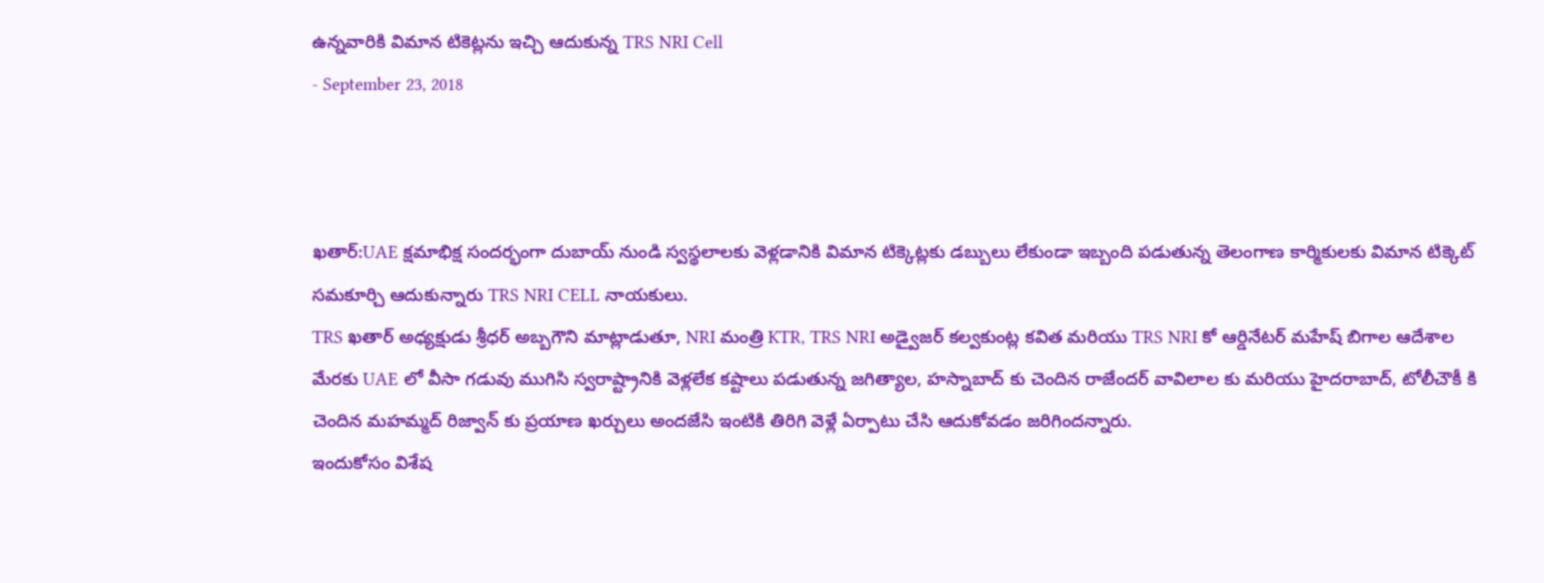ఉన్నవారికి విమాన టికెట్లను ఇచ్చి ఆదుకున్న TRS NRI Cell
- September 23, 2018



ఖతార్:UAE క్షమాభిక్ష సందర్భంగా దుబాయ్ నుండి స్వస్థలాలకు వెళ్లడానికి విమాన టిక్కెట్లకు డబ్బులు లేకుండా ఇబ్బంది పడుతున్న తెలంగాణ కార్మికులకు విమాన టిక్కెట్ సమకూర్చి ఆదుకున్నారు TRS NRI CELL నాయకులు.
TRS ఖతార్ అధ్యక్షుడు శ్రీధర్ అబ్బగౌని మాట్లాడుతూ, NRI మంత్రి KTR, TRS NRI అడ్వైజర్ కల్వకుంట్ల కవిత మరియు TRS NRI కో ఆర్డినేటర్ మహేష్ బిగాల ఆదేశాల మేరకు UAE లో వీసా గడువు ముగిసి స్వరాష్ట్రానికి వెళ్లలేక కష్టాలు పడుతున్న జగిత్యాల, హస్నాబాద్ కు చెందిన రాజేందర్ వావిలాల కు మరియు హైదరాబాద్, టోలీచౌకీ కి చెందిన మహమ్మద్ రిజ్వాన్ కు ప్రయాణ ఖర్చులు అందజేసి ఇంటికి తిరిగి వెళ్లే ఏర్పాటు చేసి ఆదుకోవడం జరిగిందన్నారు.
ఇందుకోసం విశేష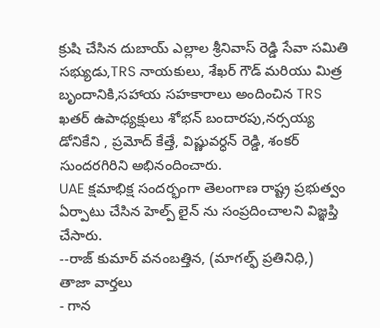క్రుషి చేసిన దుబాయ్ ఎల్లాల శ్రీనివాస్ రెడ్డి సేవా సమితి సభ్యుడు,TRS నాయకులు, శేఖర్ గౌడ్ మరియు మిత్ర బృందానికి,సహాయ సహకారాలు అందించిన TRS ఖతర్ ఉపాధ్యక్షులు శోభన్ బందారపు,నర్సయ్య డోనికేని , ప్రమోద్ కేత్తే, విష్ణువర్ధన్ రెడ్డి, శంకర్ సుందరగిరిని అభినందించారు.
UAE క్షమాభిక్ష సందర్భంగా తెలంగాణ రాష్ట్ర ప్రభుత్వం ఏర్పాటు చేసిన హెల్ప్ లైన్ ను సంప్రదించాలని విజ్ఞప్తి చేసారు.
--రాజ్ కుమార్ వనంబత్తిన, (మాగల్ఫ్ ప్రతినిధి,)
తాజా వార్తలు
- గాన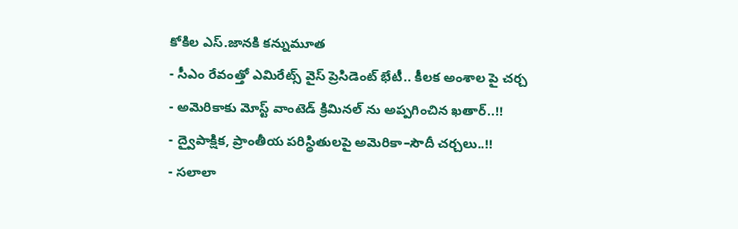కోకిల ఎస్.జానకి కన్నుమూత
- సీఎం రేవంత్తో ఎమిరేట్స్ వైస్ ప్రెసిడెంట్ భేటీ.. కీలక అంశాల పై చర్చ
- అమెరికాకు మోస్ట్ వాంటెడ్ క్రిమినల్ ను అప్పగించిన ఖతార్..!!
- ద్వైపాక్షిక, ప్రాంతీయ పరిస్థితులపై అమెరికా–సౌదీ చర్చలు..!!
- సలాలా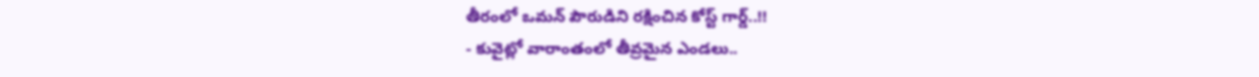తీరంలో ఒమన్ పౌరుడిని రక్షించిన కోస్ట్ గార్డ్..!!
- కువైట్లో వారాంతంలో తీవ్రమైన ఎండలు..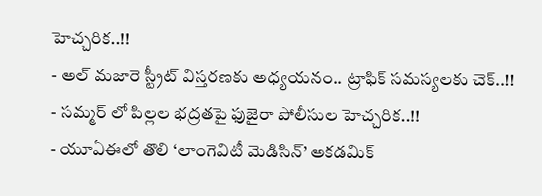హెచ్చరిక..!!
- అల్ మజారె స్ట్రీట్ విస్తరణకు అధ్యయనం.. ట్రాఫిక్ సమస్యలకు చెక్..!!
- సమ్మర్ లో పిల్లల భద్రతపై ఫుజైరా పోలీసుల హెచ్చరిక..!!
- యూఏఈలో తొలి ‘లాంగెవిటీ మెడిసిన్’ అకడమిక్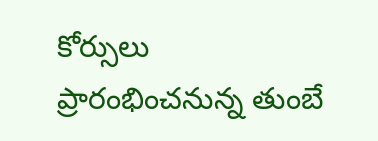కోర్సులు ప్రారంభించనున్న తుంబే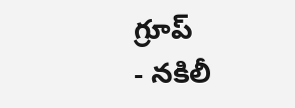గ్రూప్
- నకిలీ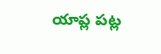యాప్ల పట్ల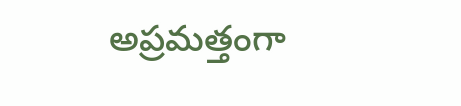అప్రమత్తంగా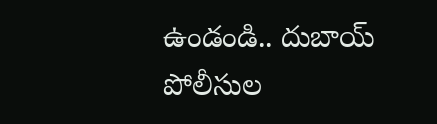ఉండండి.. దుబాయ్ పోలీసుల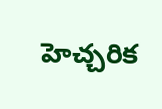హెచ్చరిక